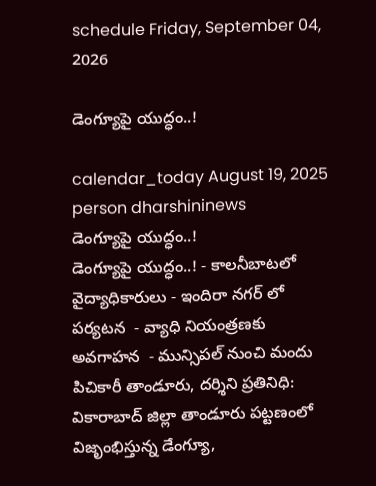schedule Friday, September 04, 2026

డెంగ్యూపై యుద్ధం..!

calendar_today August 19, 2025
person dharshininews
డెంగ్యూపై యుద్ధం..!
డెంగ్యూపై యుద్ధం..! - కాలనీబాటలో వైద్యాధికారులు - ఇందిరా నగర్ లో పర్యటన  - వ్యాధి నియంత్రణకు అవగాహన  - మున్సిపల్ నుంచి మందు పిచికారీ తాండూరు, దర్శిని ప్రతినిధి: వికారాబాద్ జిల్లా తాండూరు పట్టణంలో విజృంభిస్తున్న డేంగ్యూ,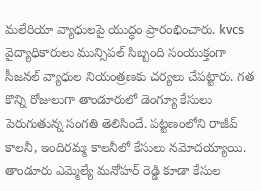మలేరియా వ్యాధులపై యుద్ధం ప్రారంభించారు. kvcs వైద్యాధికారులు మున్సిపల్ సిబ్బంది సంయుక్తంగా సీజనల్ వ్యాధుల నియంత్రణకు చర్యలు చేపట్టారు. గత కొన్ని రోజులుగా తాండూరులో డెంగ్యూ కేసులు పెరుగుతున్న సంగతి తెలిసిందే. పట్టణంలోని రాజీవ్ కాలనీ, ఇందిరమ్మ కాలనీలో కేసులు నమోదయ్యాయి. తాండూరు ఎమ్మెల్యే మనోహర్ రెడ్డి కూడా కేసుల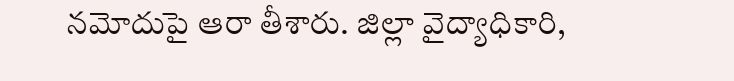నమోదుపై ఆరా తీశారు. జిల్లా వైద్యాధికారి,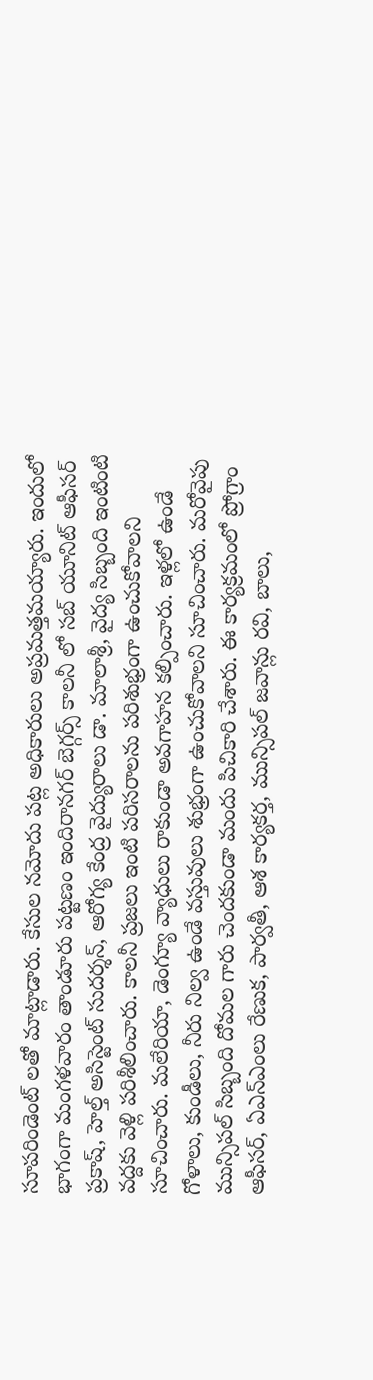సూపరిండెంట్ లతో మాట్లాడారు. కేసుల నమోదు పట్ల అధికారులు అప్రమత్తమయ్యారు. ఇందులో భాగంగా మంగళవారం తాండూరు పట్టణం ఇందిరానగర్ బెగ్గర్స్ కాలనీ లో సబ్ యూనిట్ ఆఫీసర్ ప్రకాష్, హెల్త్ అసిస్టెంట్ సుదర్శన్, ఆరోగ్య కేంద్ర వైద్యురాలు డా. మాలాశ్రీ, వైద్య సిబ్బంది ఇంటింటి వద్దకు వెళ్లి పరిశీలించారు. కాలనీ ప్రజలు ఇంటి పరిసరాలను పరిశుభ్రంగా ఉంచుకోవాలని సూచించారు. మలేరియా, డెంగ్యూ వ్యాధులు రాకుండా అవగాహన కల్పించారు. ఇళ్లలో ఉండే గోళాలు, కుండీలు, నీరు నిల్వ ఉండే వస్తువులు శుభ్రంగా ఉంచుకోవాలని సూచించారు. మరోవైపు మున్సిపల్ సిబ్బంది దోమల గారు చెందకుండా మందు పిచికారి చేశారు. ఈ కార్యక్రమంలో ప్రోగ్రాం ఆఫీసర్, ఏఎన్ఎంలు రేణుక, పార్వతీ, ఆశ కార్యకర్త, మున్సిపల్ జవాన్లు రవి, బాలు,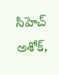సిహెచ్ అశోక్,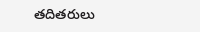తదితరులు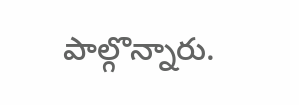పాల్గొన్నారు.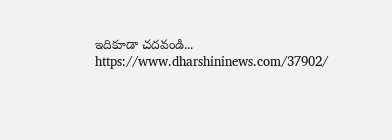ఇదికూడా చదవండి... https://www.dharshininews.com/37902/